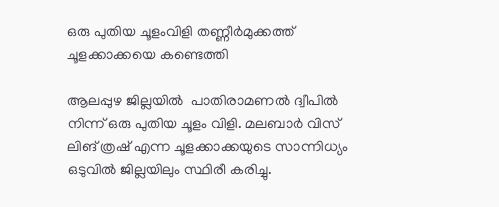ഒരു പുതിയ ചൂളംവിളി തണ്ണീർമുക്കത്ത് ചൂളക്കാക്കയെ കണ്ടെത്തി

ആലപ്പുഴ ജില്ലയിൽ  പാതിരാമണൽ ദ്വീപിൽ  നിന്ന് ഒരു പുതിയ ചൂളം വിളി. മലബാർ വിസ് ലിങ് ത്രഷ് എന്ന ചൂളക്കാക്കയുടെ സാന്നിധ്യം ഒടുവിൽ ജില്ലയിലും സ്ഥിരീ കരിച്ചു.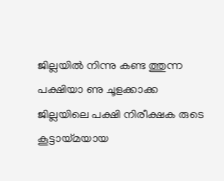ജില്ലയിൽ നിന്നു കണ്ട ത്തുന്ന പക്ഷിയാ ണു ചൂളക്കാക്ക
ജില്ലയിലെ പക്ഷി നിരീക്ഷക രുടെ കൂട്ടായ്മയായ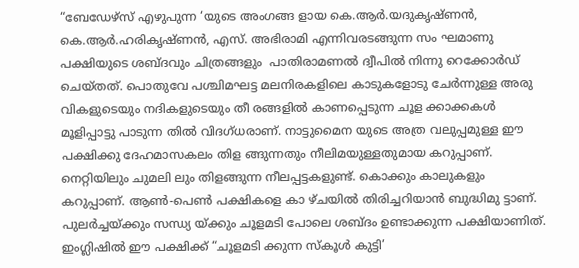“ബേഡേഴ്സ് എഴുപുന്ന ‘യുടെ അംഗങ്ങ ളായ കെ.ആർ.യദുകൃഷ്ണൻ, കെ.ആർ.ഹരികൃഷ്ണൻ, എസ്. അഭിരാമി എന്നിവരടങ്ങുന്ന സം ഘമാണു പക്ഷിയുടെ ശബ്ദവും ചിത്രങ്ങളും  പാതിരാമണൽ ദ്വീപിൽ നിന്നു റെക്കോർഡ് ചെയ്തത്. പൊതുവേ പശ്ചിമഘട്ട മലനിരകളിലെ കാടുകളോടു ചേർന്നുള്ള അരു വികളുടെയും നദികളുടെയും തീ രങ്ങളിൽ കാണപ്പെടുന്ന ചൂള ക്കാക്കകൾ മൂളിപ്പാട്ടു പാടുന്ന തിൽ വിദഗ്ധരാണ്. നാട്ടുമൈന യുടെ അത്ര വലുപ്പമുള്ള ഈ പക്ഷിക്കു ദേഹമാസകലം തിള ങ്ങുന്നതും നീലിമയുള്ളതുമായ കറുപ്പാണ്. നെറ്റിയിലും ചുമലി ലും തിളങ്ങുന്ന നീലപ്പട്ടകളുണ്ട്. കൊക്കും കാലുകളും കറുപ്പാണ്. ആൺ-പെൺ പക്ഷികളെ കാ ഴ്ചയിൽ തിരിച്ചറിയാൻ ബുദ്ധിമു ട്ടാണ്. പുലർച്ചയ്ക്കും സന്ധ്യ യ്ക്കും ചൂളമടി പോലെ ശബ്ദം ഉണ്ടാക്കുന്ന പക്ഷിയാണിത്. ഇംഗ്ലിഷിൽ ഈ പക്ഷിക്ക് “ചൂളമടി ക്കുന്ന സ്കൂൾ കുട്ടി’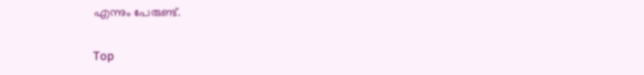എന്നും പേരുണ്ട്.

Top